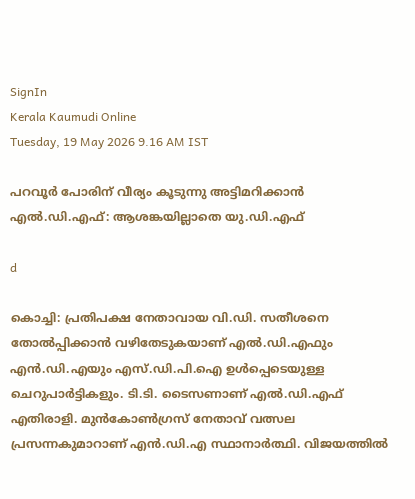SignIn
Kerala Kaumudi Online
Tuesday, 19 May 2026 9.16 AM IST

പറവൂർ പോരിന് വീര്യം കൂടുന്നു അട്ടിമറിക്കാൻ എൽ.ഡി.എഫ്: ആശങ്കയില്ലാതെ യു.ഡി.എഫ്

d

കൊച്ചി: പ്രതിപക്ഷ നേതാവായ വി.ഡി. സതീശനെ തോൽപ്പിക്കാൻ വഴിതേടുകയാണ് എൽ.ഡി.എഫും എൻ.ഡി.എയും എസ്.ഡി.പി.ഐ ഉൾപ്പെടെയുള്ള ചെറുപാർട്ടികളും. ടി.ടി. ടൈസണാണ് എൽ.ഡി.എഫ് എതിരാളി. മുൻകോൺഗ്രസ് നേതാവ് വത്സല പ്രസന്നകുമാറാണ് എൻ.ഡി.എ സ്ഥാനാർത്ഥി. വിജയത്തിൽ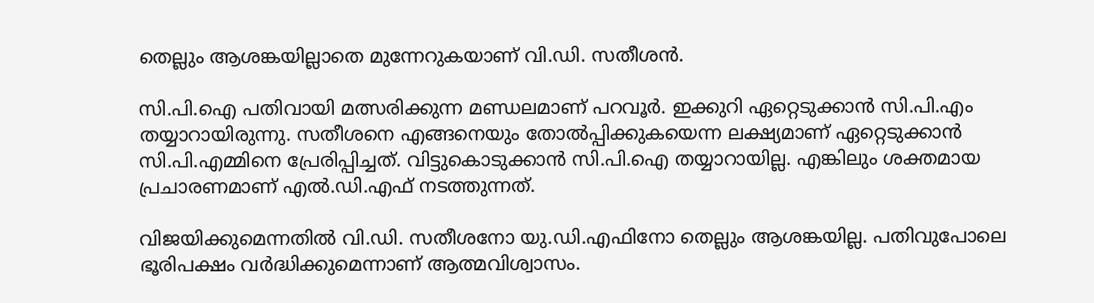തെല്ലും ആശങ്കയില്ലാതെ മുന്നേറുകയാണ് വി.ഡി. സതീശൻ.

സി.പി.ഐ പതിവായി മത്സരിക്കുന്ന മണ്ഡലമാണ് പറവൂർ. ഇക്കുറി ഏറ്റെടുക്കാൻ സി.പി.എം തയ്യാറായിരുന്നു. സതീശനെ എങ്ങനെയും തോൽപ്പിക്കുകയെന്ന ലക്ഷ്യമാണ് ഏറ്റെടുക്കാൻ സി.പി.എമ്മിനെ പ്രേരിപ്പിച്ചത്. വിട്ടുകൊടുക്കാൻ സി.പി.ഐ തയ്യാറായില്ല. എങ്കിലും ശക്തമായ പ്രചാരണമാണ് എൽ.ഡി.എഫ് നടത്തുന്നത്.

വിജയിക്കുമെന്നതിൽ വി.ഡി. സതീശനോ യു.ഡി.എഫിനോ തെല്ലും ആശങ്കയില്ല. പതിവുപോലെ ഭൂരിപക്ഷം വർദ്ധിക്കുമെന്നാണ് ആത്മവിശ്വാസം.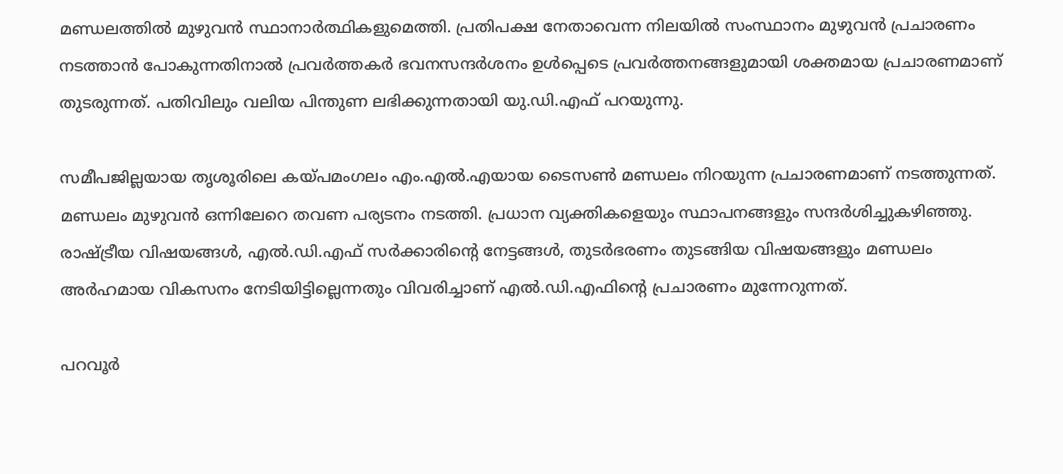മണ്ഡലത്തിൽ മുഴുവൻ സ്ഥാനാർത്ഥികളുമെത്തി. പ്രതിപക്ഷ നേതാവെന്ന നിലയിൽ സംസ്ഥാനം മുഴുവൻ പ്രചാരണം നടത്താൻ പോകുന്നതിനാൽ പ്രവർത്തകർ ഭവനസന്ദർശനം ഉൾപ്പെടെ പ്രവർത്തനങ്ങളുമായി ശക്തമായ പ്രചാരണമാണ് തുടരുന്നത്. പതിവിലും വലിയ പിന്തുണ ലഭിക്കുന്നതായി യു.ഡി.എഫ് പറയുന്നു.

സമീപജില്ലയായ തൃശൂരിലെ കയ്‌പമംഗലം എം.എൽ.എയായ ടൈസൺ മണ്ഡലം നിറയുന്ന പ്രചാരണമാണ് നടത്തുന്നത്. മണ്ഡലം മുഴുവൻ ഒന്നിലേറെ തവണ പര്യടനം നടത്തി. പ്രധാന വ്യക്തികളെയും സ്ഥാപനങ്ങളും സന്ദർശിച്ചുകഴിഞ്ഞു. രാഷ്ട്രീയ വിഷയങ്ങൾ, എൽ.ഡി.എഫ് സർക്കാരിന്റെ നേട്ടങ്ങൾ, തുടർഭരണം തുടങ്ങിയ വിഷയങ്ങളും മണ്ഡലം അർഹമായ വികസനം നേടിയിട്ടില്ലെന്നതും വിവരിച്ചാണ് എൽ.ഡി.എഫിന്റെ പ്രചാരണം മുന്നേറുന്നത്.

പറവൂർ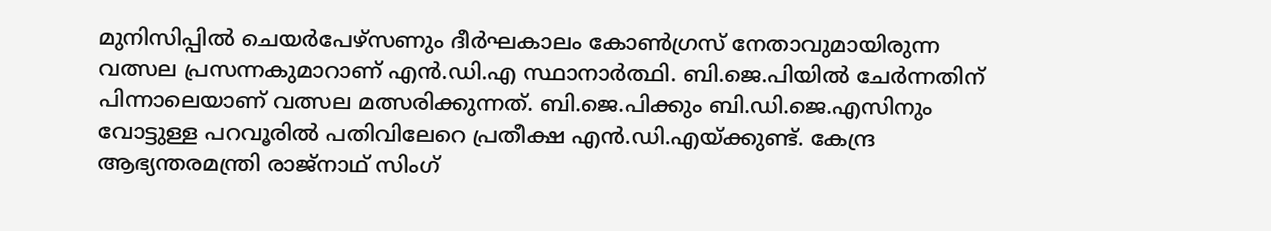മുനിസിപ്പിൽ ചെയർപേഴ്സണും ദീർഘകാലം കോൺഗ്രസ് നേതാവുമായിരുന്ന വത്സല പ്രസന്നകുമാറാണ് എൻ.ഡി.എ സ്ഥാനാർത്ഥി. ബി.ജെ.പിയിൽ ചേർന്നതിന് പിന്നാലെയാണ് വത്സല മത്സരിക്കുന്നത്. ബി.ജെ.പിക്കും ബി.ഡി.ജെ.എസിനും വോട്ടുള്ള പറവൂരിൽ പതിവിലേറെ പ്രതീക്ഷ എൻ.ഡി.എയ്‌ക്കുണ്ട്. കേന്ദ്ര ആഭ്യന്തരമന്ത്രി രാജ്നാഥ് സിംഗ്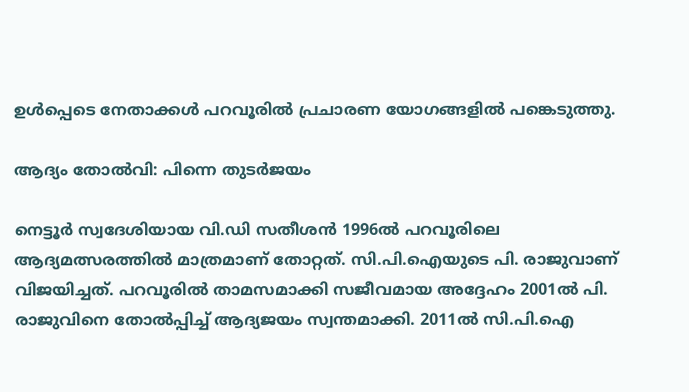ഉൾപ്പെടെ നേതാക്കൾ പറവൂരിൽ പ്രചാരണ യോഗങ്ങളിൽ പങ്കെടുത്തു.

ആദ്യം തോൽവി: പിന്നെ തുടർജയം

നെട്ടൂർ സ്വദേശിയായ വി.ഡി സതീശൻ 1996ൽ പറവൂരിലെ ആദ്യമത്സരത്തിൽ മാത്രമാണ് തോറ്റത്. സി.പി.ഐയുടെ പി. രാജുവാണ് വിജയിച്ചത്. പറവൂരിൽ താമസമാക്കി സജീവമായ അദ്ദേഹം 2001ൽ പി. രാജുവിനെ തോൽപ്പിച്ച് ആദ്യജയം സ്വന്തമാക്കി. 2011ൽ സി.പി.ഐ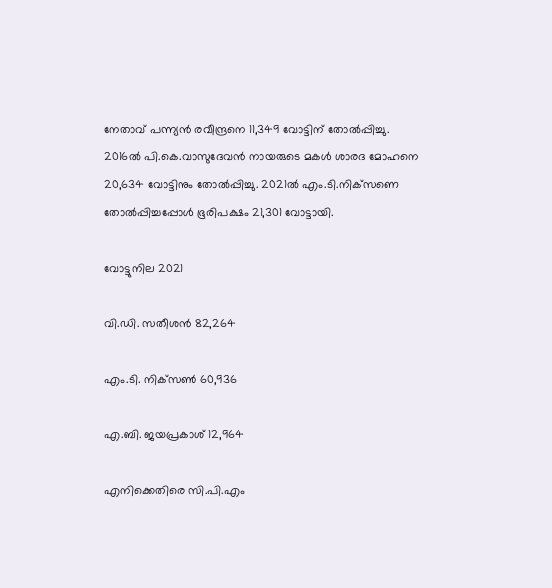നേതാവ് പന്ന്യൻ രവീന്ദ്രനെ 11,349 വോട്ടിന് തോൽപ്പിച്ചു. 2016ൽ പി.കെ.വാസുദേവൻ നായരുടെ മകൾ ശാരദ മോഹനെ 20,634 വോട്ടിനും തോൽപ്പിച്ചു. 2021ൽ എം.ടി.നിക്‌സണെ തോൽപ്പിച്ചപ്പോൾ ഭൂരിപക്ഷം 21,301 വോട്ടായി.

വോട്ടുനില 2021

വി.ഡി. സതീശൻ 82,264

എം.ടി. നിക്‌സൺ 60,936

എ.ബി. ജയപ്രകാശ് 12,964

എനിക്കെതിരെ സി.പി.എം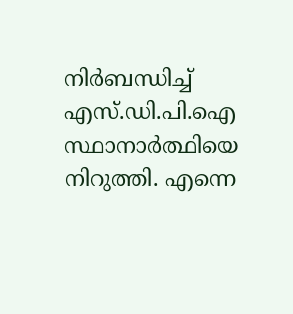നിർബന്ധിച്ച് എസ്.ഡി.പി.ഐ സ്ഥാനാർത്ഥിയെ നിറുത്തി. എന്നെ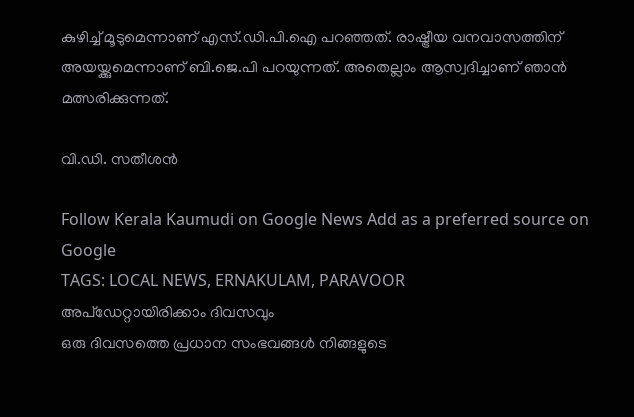കുഴിച്ച് മൂടുമെന്നാണ് എസ്.ഡി.പി.ഐ പറഞ്ഞത്. രാഷ്ട്രീയ വനവാസത്തിന് അയയ്ക്കുമെന്നാണ് ബി.ജെ.പി പറയുന്നത്. അതെല്ലാം ആസ്വദിച്ചാണ് ഞാൻ മത്സരിക്കുന്നത്.

വി.ഡി. സതീശൻ

Follow Kerala Kaumudi on Google News Add as a preferred source on Google
TAGS: LOCAL NEWS, ERNAKULAM, PARAVOOR
അപ്ഡേറ്റായിരിക്കാം ദിവസവും
ഒരു ദിവസത്തെ പ്രധാന സംഭവങ്ങൾ നിങ്ങളുടെ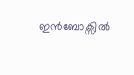ഇൻബോക്സിൽ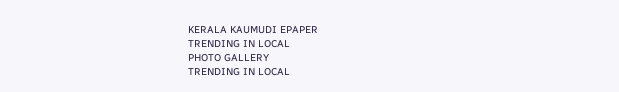KERALA KAUMUDI EPAPER
TRENDING IN LOCAL
PHOTO GALLERY
TRENDING IN LOCAL